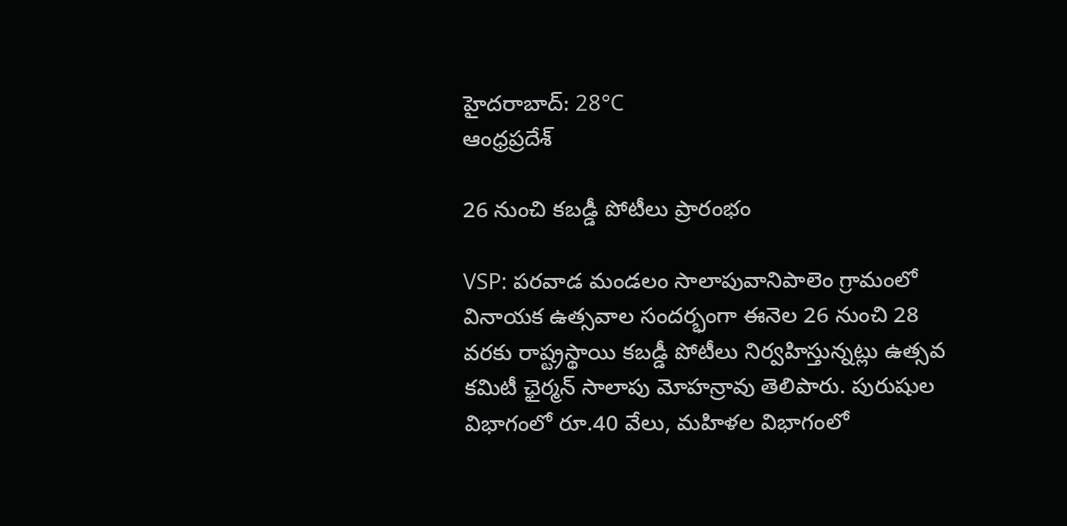హైదరాబాద్: 28°C
ఆంధ్రప్రదేశ్

26 నుంచి కబడ్డీ పోటీలు ప్రారంభం

VSP: పరవాడ మండలం సాలాపువానిపాలెం గ్రామంలో వినాయక ఉత్సవాల సందర్భంగా ఈనెల 26 నుంచి 28 వరకు రాష్ట్రస్థాయి కబడ్డీ పోటీలు నిర్వహిస్తున్నట్లు ఉత్సవ కమిటీ ఛైర్మన్ సాలాపు మోహన్రావు తెలిపారు. పురుషుల విభాగంలో రూ.40 వేలు, మహిళల విభాగంలో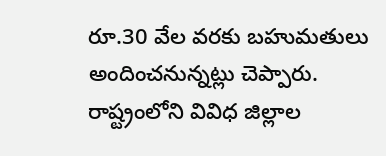రూ.30 వేల వరకు బహుమతులు అందించనున్నట్లు చెప్పారు. రాష్ట్రంలోని వివిధ జిల్లాల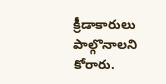క్రీడాకారులు పాల్గొనాలని కోరారు.